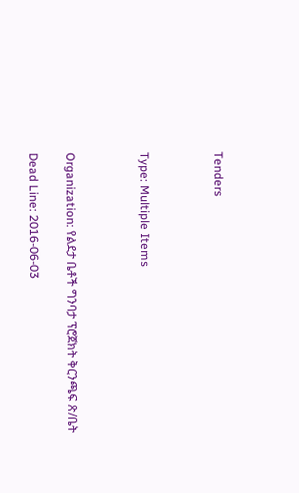Tenders



Type: Multiple Items



Organization: የልደታ ቤቶች ግንባታ ፕሮጀክት ቅርንጫፍ ጽ/ቤት

Dead Line: 2016-06-03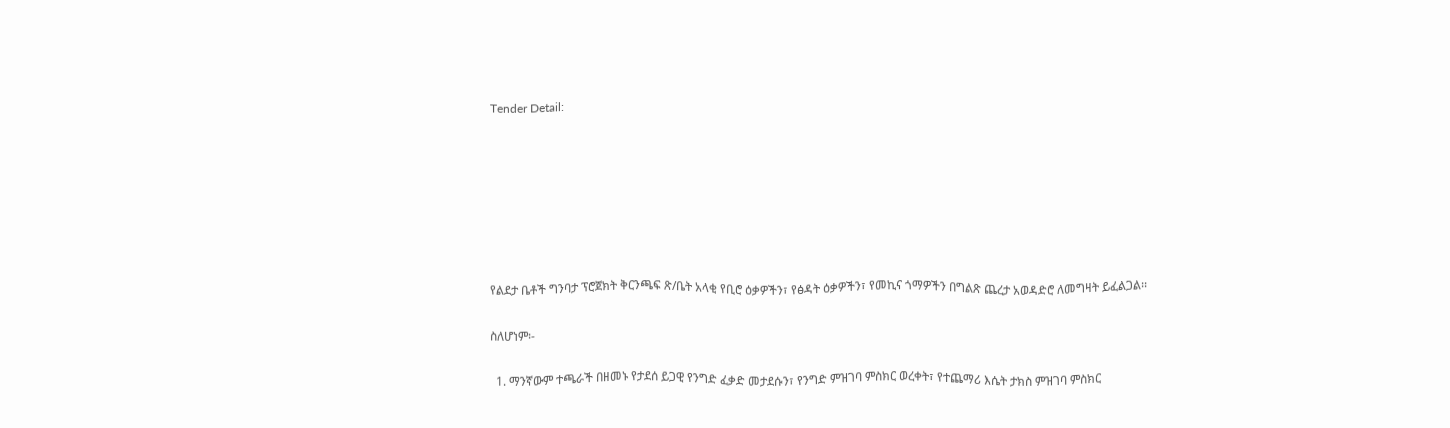Tender Detail:







የልደታ ቤቶች ግንባታ ፕሮጀክት ቅርንጫፍ ጽ/ቤት አላቂ የቢሮ ዕቃዎችን፣ የፅዳት ዕቃዎችን፣ የመኪና ጎማዎችን በግልጽ ጨረታ አወዳድሮ ለመግዛት ይፈልጋል፡፡

ስለሆነም፡-

  1. ማንኛውም ተጫራች በዘመኑ የታደሰ ይጋዊ የንግድ ፈቃድ መታደሱን፣ የንግድ ምዝገባ ምስክር ወረቀት፣ የተጨማሪ እሴት ታክስ ምዝገባ ምስክር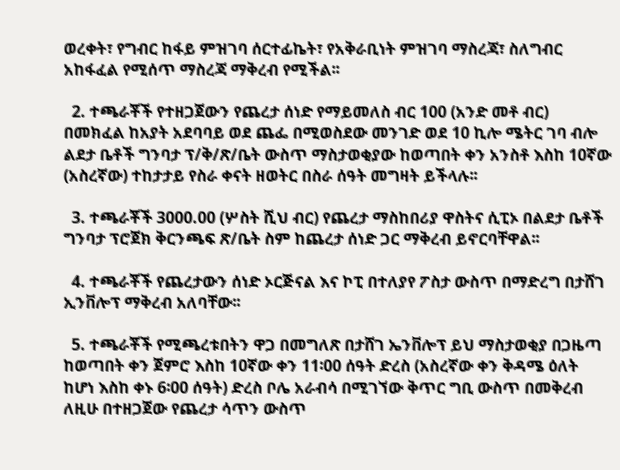ወረቀት፣ የግብር ከፋይ ምዝገባ ሰርተፊኬት፣ የአቅራቢነት ምዝገባ ማስረጃ፣ ስለግብር አከፋፈል የሚሰጥ ማስረጃ ማቅረብ የሚችል፡፡

  2. ተጫራቾች የተዘጋጀውን የጨረታ ሰነድ የማይመለስ ብር 100 (አንድ መቶ ብር) በመክፈል ከአያት አደባባይ ወደ ጨፌ በሚወስደው መንገድ ወደ 10 ኪሎ ሜትር ገባ ብሎ ልደታ ቤቶች ግንባታ ፕ/ቅ/ጽ/ቤት ውስጥ ማስታወቂያው ከወጣበት ቀን አንስቶ እስከ 10ኛው (አስረኛው) ተከታታይ የስራ ቀናት ዘወትር በስራ ሰዓት መግዛት ይችላሉ፡፡

  3. ተጫራቾች 3000.00 (ሦስት ሺህ ብር) የጨረታ ማስከበሪያ ዋስትና ሲፒኦ በልደታ ቤቶች ግንባታ ፕሮጀክ ቅርንጫፍ ጽ/ቤት ስም ከጨረታ ሰነድ ጋር ማቅረብ ይኖርባቸዋል፡፡

  4. ተጫራቾች የጨረታውን ሰነድ ኦርጅናል እና ኮፒ በተለያየ ፖስታ ውስጥ በማድረግ በታሸገ ኢንቨሎፕ ማቅረብ አለባቸው፡፡

  5. ተጫራቾች የሚጫረቱበትን ዋጋ በመግለጽ በታሸገ ኤንቨሎፕ ይህ ማስታወቂያ በጋዜጣ ከወጣበት ቀን ጀምሮ እስከ 10ኛው ቀን 11፡00 ሰዓት ድረስ (አስረኛው ቀን ቅዳሜ ዕለት ከሆነ እስከ ቀኑ 6፡00 ሰዓት) ድረስ ቦሌ አራብሳ በሚገኘው ቅጥር ግቢ ውስጥ በመቅረብ ለዚሁ በተዘጋጀው የጨረታ ሳጥን ውስጥ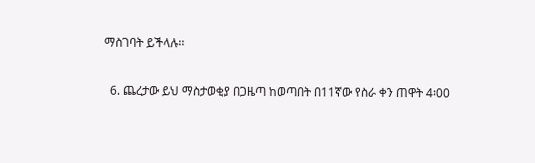ማስገባት ይችላሉ፡፡

  6. ጨረታው ይህ ማስታወቂያ በጋዜጣ ከወጣበት በ11ኛው የስራ ቀን ጠዋት 4፡00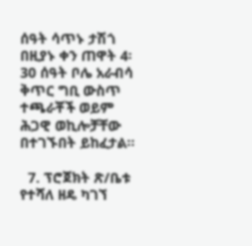ሰዓት ሳጥኑ ታሽጎ በዚያኑ ቀን ጠዋት 4፡30 ሰዓት ቦሌ አራብሳ ቅጥር ግቢ ውስጥ ተጫራቾች ወይም ሕጋዊ ወኪሎቻቸው በተገኙበት ይከፈታል፡፡

  7. ፕሮጀክት ጽ/ቤቱ የተሻለ ዘዴ ካገኘ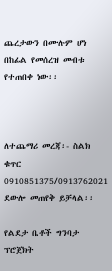ጨረታውን በሙሉም ሆነ በከፊል የመሰረዝ መብቱ የተጠበቀ ነው፡፡



ለተጨማሪ መረጃ፡- ስልክ ቁጥር 0910851375/0913762021 ደውሎ መጠየቅ ይቻላል፡፡

የልደታ ቤቶች ግንባታ ፕሮጀክት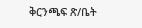ቅርንጫፍ ጽ/ቤት